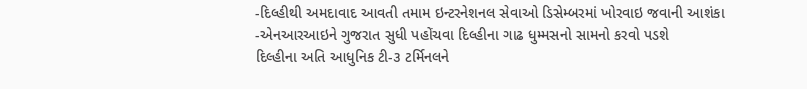-દિલ્હીથી અમદાવાદ આવતી તમામ ઇન્ટરનેશનલ સેવાઓ ડિસેમ્બરમાં ખોરવાઇ જવાની આશંકા
-એનઆરઆઇને ગુજરાત સુધી પહોંચવા દિલ્હીના ગાઢ ધુમ્મસનો સામનો કરવો પડશે
દિલ્હીના અતિ આધુનિક ટી-૩ ટર્મિનલને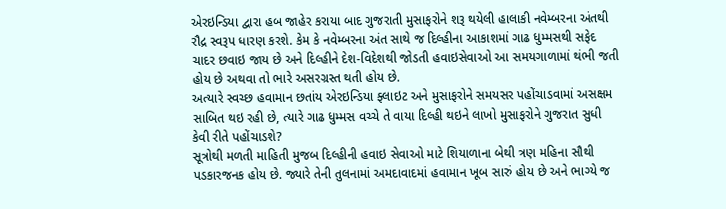એરઇન્ડિયા દ્વારા હબ જાહેર કરાયા બાદ ગુજરાતી મુસાફરોને શરૂ થયેલી હાલાકી નવેમ્બરના અંતથી રૌદ્ર સ્વરૂપ ધારણ કરશે. કેમ કે નવેમ્બરના અંત સાથે જ દિલ્હીના આકાશમાં ગાઢ ધુમ્મસથી સફેદ ચાદર છવાઇ જાય છે અને દિલ્હીને દેશ-વિદેશથી જોડતી હવાઇસેવાઓ આ સમયગાળામાં થંભી જતી હોય છે અથવા તો ભારે અસરગ્રસ્ત થતી હોય છે.
અત્યારે સ્વચ્છ હવામાન છતાંય એરઇન્ડિયા ફ્લાઇટ અને મુસાફરોને સમયસર પહોંચાડવામાં અસક્ષમ સાબિત થઇ રહી છે, ત્યારે ગાઢ ધુમ્મસ વચ્ચે તે વાયા દિલ્હી થઇને લાખો મુસાફરોને ગુજરાત સુધી કેવી રીતે પહોંચાડશે?
સૂત્રોથી મળતી માહિતી મુજબ દિલ્હીની હવાઇ સેવાઓ માટે શિયાળાના બેથી ત્રણ મહિના સૌથી પડકારજનક હોય છે. જ્યારે તેની તુલનામાં અમદાવાદમાં હવામાન ખૂબ સારું હોય છે અને ભાગ્યે જ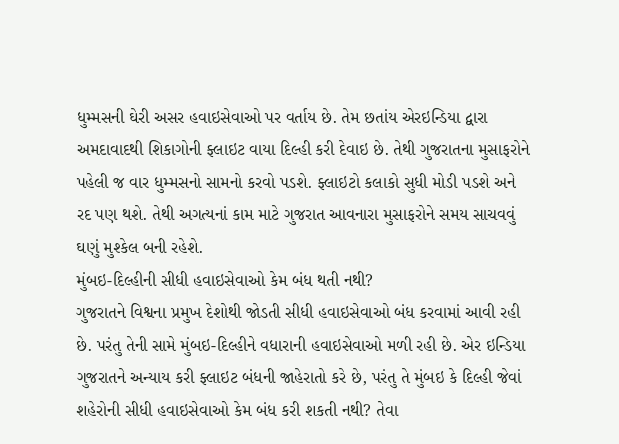ધુમ્મસની ઘેરી અસર હવાઇસેવાઓ પર વર્તાય છે. તેમ છતાંય એરઇન્ડિયા દ્વારા અમદાવાદથી શિકાગોની ફ્લાઇટ વાયા દિલ્હી કરી દેવાઇ છે. તેથી ગુજરાતના મુસાફરોને પહેલી જ વાર ધુમ્મસનો સામનો કરવો પડશે. ફ્લાઇટો કલાકો સુધી મોડી પડશે અને રદ પણ થશે. તેથી અગત્યનાં કામ માટે ગુજરાત આવનારા મુસાફરોને સમય સાચવવું ઘણું મુશ્કેલ બની રહેશે.
મુંબઇ-દિલ્હીની સીધી હવાઇસેવાઓ કેમ બંધ થતી નથી?
ગુજરાતને વિશ્વના પ્રમુખ દેશોથી જોડતી સીધી હવાઇસેવાઓ બંધ કરવામાં આવી રહી છે. પરંતુ તેની સામે મુંબઇ-દિલ્હીને વધારાની હવાઇસેવાઓ મળી રહી છે. એર ઇન્ડિયા ગુજરાતને અન્યાય કરી ફ્લાઇટ બંધની જાહેરાતો કરે છે, પરંતુ તે મુંબઇ કે દિલ્હી જેવાં શહેરોની સીધી હવાઇસેવાઓ કેમ બંધ કરી શકતી નથી? તેવા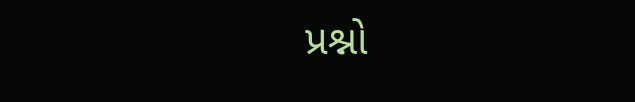પ્રશ્નો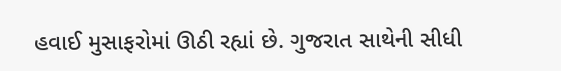હવાઈ મુસાફરોમાં ઊઠી રહ્યાં છે. ગુજરાત સાથેની સીધી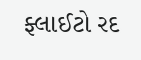ફ્લાઈટો રદ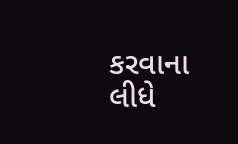કરવાના લીધે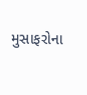મુસાફરોના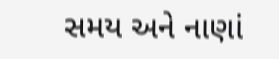સમય અને નાણાં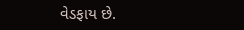વેડફાય છે.